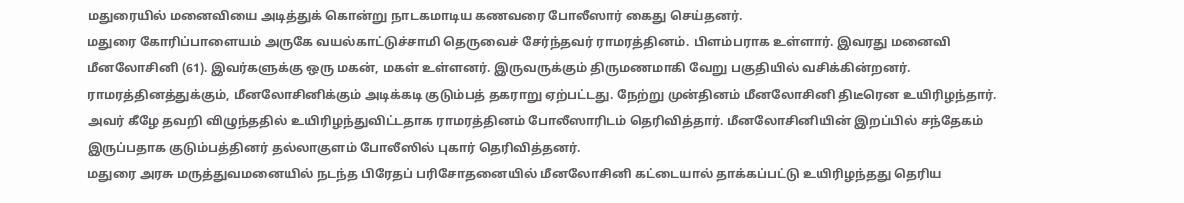மதுரையில் மனைவியை அடித்துக் கொன்று நாடகமாடிய கணவரை போலீஸார் கைது செய்தனர்.
மதுரை கோரிப்பாளையம் அருகே வயல்காட்டுச்சாமி தெருவைச் சேர்ந்தவர் ராமரத்தினம். பிளம்பராக உள்ளார். இவரது மனைவி மீனலோசினி (61). இவர்களுக்கு ஒரு மகன், மகள் உள்ளனர். இருவருக்கும் திருமணமாகி வேறு பகுதியில் வசிக்கின்றனர்.
ராமரத்தினத்துக்கும், மீனலோசினிக்கும் அடிக்கடி குடும்பத் தகராறு ஏற்பட்டது. நேற்று முன்தினம் மீனலோசினி திடீரென உயிரிழந்தார். அவர் கீழே தவறி விழுந்ததில் உயிரிழந்துவிட்டதாக ராமரத்தினம் போலீஸாரிடம் தெரிவித்தார். மீனலோசினியின் இறப்பில் சந்தேகம் இருப்பதாக குடும்பத்தினர் தல்லாகுளம் போலீஸில் புகார் தெரிவித்தனர்.
மதுரை அரசு மருத்துவமனையில் நடந்த பிரேதப் பரிசோதனையில் மீனலோசினி கட்டையால் தாக்கப்பட்டு உயிரிழந்தது தெரிய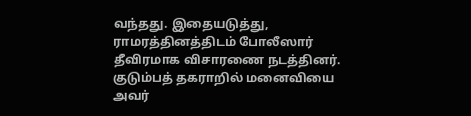வந்தது. இதையடுத்து, ராமரத்தினத்திடம் போலீஸார் தீவிரமாக விசாரணை நடத்தினர். குடும்பத் தகராறில் மனைவியை அவர்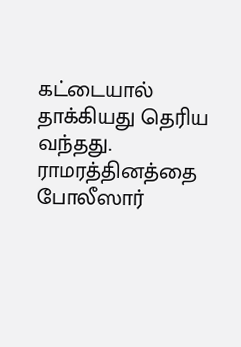கட்டையால் தாக்கியது தெரிய வந்தது. ராமரத்தினத்தை போலீஸார்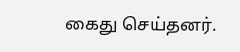கைது செய்தனர்.